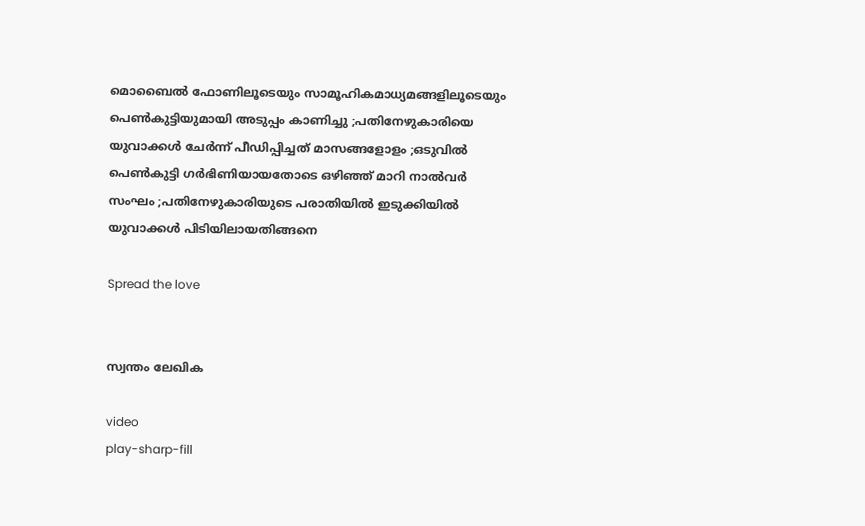മൊബൈല്‍ ഫോണിലൂടെയും സാമൂഹികമാധ്യമങ്ങളിലൂടെയും പെൺകുട്ടിയുമായി അടുപ്പം കാണിച്ചു ;പതിനേഴുകാരിയെ യുവാക്കൾ ചേർന്ന് പീഡിപ്പിച്ചത് മാസങ്ങളോളം ;ഒടുവില്‍ പെൺകുട്ടി ഗര്‍ഭിണിയായതോടെ ഒഴിഞ്ഞ് മാറി നാൽവർ സംഘം ;പതിനേഴുകാരിയുടെ പരാതിയിൽ ഇടുക്കിയിൽ യുവാക്കൾ പിടിയിലായതിങ്ങനെ

Spread the love


സ്വന്തം ലേഖിക

video
play-sharp-fill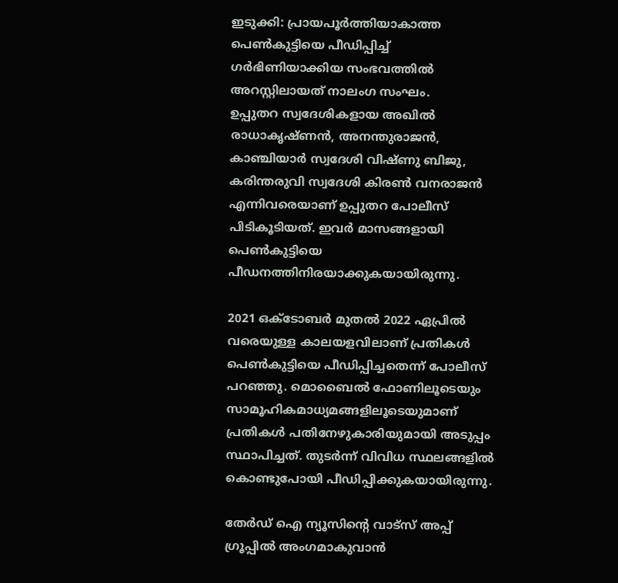ഇടുക്കി: പ്രായപൂര്‍ത്തിയാകാത്ത പെണ്‍കുട്ടിയെ പീഡിപ്പിച്ച്‌ ഗര്‍ഭിണിയാക്കിയ സംഭവത്തില്‍ അറസ്റ്റിലായത് നാലംഗ സംഘം.
ഉപ്പുതറ സ്വദേശികളായ അഖില്‍ രാധാകൃഷ്ണന്‍, അനന്തുരാജന്‍, കാഞ്ചിയാര്‍ സ്വദേശി വിഷ്ണു ബിജു, കരിന്തരുവി സ്വദേശി കിരണ്‍ വനരാജന്‍ എന്നിവരെയാണ് ഉപ്പുതറ പോലീസ് പിടികൂടിയത്. ഇവര്‍ മാസങ്ങളായി പെണ്‍കുട്ടിയെ പീഡനത്തിനിരയാക്കുകയായിരുന്നു.

2021 ഒക്ടോബര്‍ മുതല്‍ 2022 ഏപ്രില്‍ വരെയുള്ള കാലയളവിലാണ് പ്രതികള്‍ പെണ്‍കുട്ടിയെ പീഡിപ്പിച്ചതെന്ന് പോലീസ് പറഞ്ഞു. മൊബൈല്‍ ഫോണിലൂടെയും സാമൂഹികമാധ്യമങ്ങളിലൂടെയുമാണ് പ്രതികള്‍ പതിനേഴുകാരിയുമായി അടുപ്പം സ്ഥാപിച്ചത്. തുടര്‍ന്ന് വിവിധ സ്ഥലങ്ങളില്‍ കൊണ്ടുപോയി പീഡിപ്പിക്കുകയായിരുന്നു.

തേർഡ് ഐ ന്യൂസിന്റെ വാട്സ് അപ്പ് ഗ്രൂപ്പിൽ അംഗമാകുവാൻ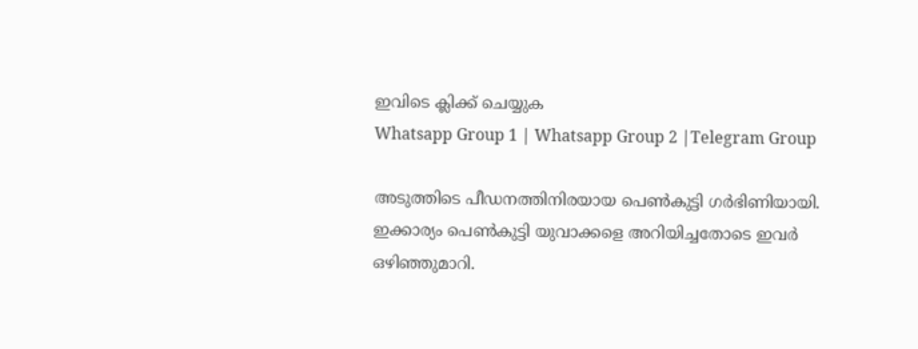ഇവിടെ ക്ലിക്ക് ചെയ്യുക
Whatsapp Group 1 | Whatsapp Group 2 |Telegram Group

അടുത്തിടെ പീഡനത്തിനിരയായ പെണ്‍കുട്ടി ഗര്‍ഭിണിയായി. ഇക്കാര്യം പെണ്‍കുട്ടി യുവാക്കളെ അറിയിച്ചതോടെ ഇവര്‍ ഒഴിഞ്ഞുമാറി.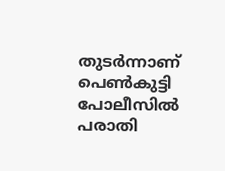തുടര്‍ന്നാണ് പെണ്‍കുട്ടി പോലീസില്‍ പരാതി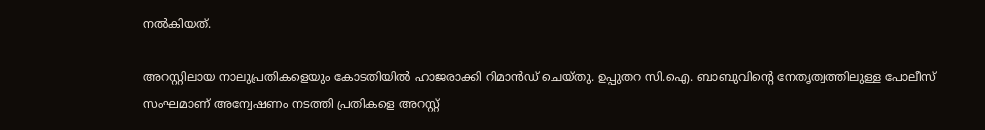നല്‍കിയത്.

അറസ്റ്റിലായ നാലുപ്രതികളെയും കോടതിയില്‍ ഹാജരാക്കി റിമാന്‍ഡ് ചെയ്തു. ഉപ്പുതറ സി.ഐ. ബാബുവിന്റെ നേതൃത്വത്തിലുള്ള പോലീസ് സംഘമാണ് അന്വേഷണം നടത്തി പ്രതികളെ അറസ്റ്റ്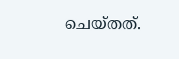ചെയ്തത്.